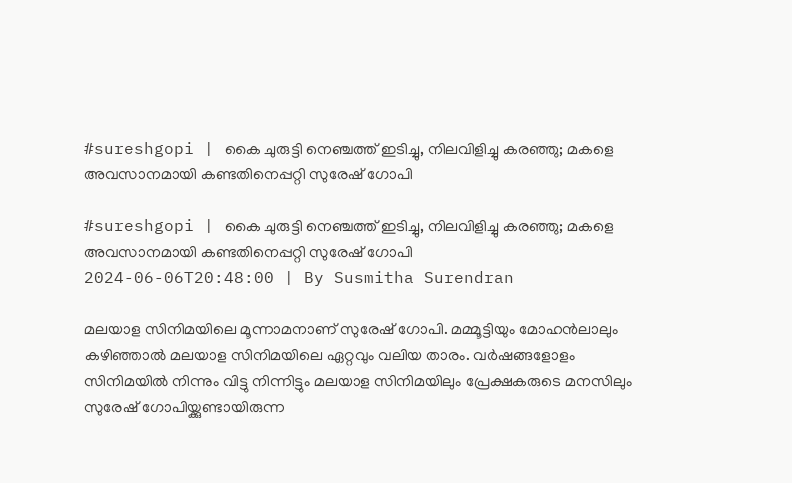#sureshgopi | കൈ ചുരുട്ടി നെഞ്ചത്ത് ഇടിച്ചു, നിലവിളിച്ചു കരഞ്ഞു; മകളെ അവസാനമായി കണ്ടതിനെപ്പറ്റി സുരേഷ് ഗോപി

#sureshgopi | കൈ ചുരുട്ടി നെഞ്ചത്ത് ഇടിച്ചു, നിലവിളിച്ചു കരഞ്ഞു; മകളെ അവസാനമായി കണ്ടതിനെപ്പറ്റി സുരേഷ് ഗോപി
2024-06-06T20:48:00 | By Susmitha Surendran

മലയാള സിനിമയിലെ മൂന്നാമനാണ് സുരേഷ് ഗോപി. മമ്മൂട്ടിയും മോഹന്‍ലാലും കഴിഞ്ഞാല്‍ മലയാള സിനിമയിലെ ഏറ്റവും വലിയ താരം. വര്‍ഷങ്ങളോളം സിനിമയില്‍ നിന്നും വിട്ടു നിന്നിട്ടും മലയാള സിനിമയിലും പ്രേക്ഷകരുടെ മനസിലും സുരേഷ് ഗോപിയ്ക്കുണ്ടായിരുന്ന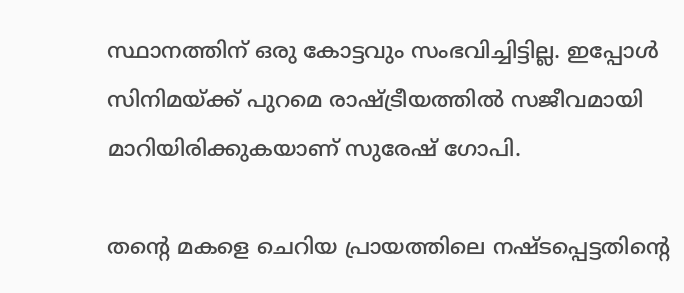സ്ഥാനത്തിന് ഒരു കോട്ടവും സംഭവിച്ചിട്ടില്ല. ഇപ്പോള്‍ സിനിമയ്ക്ക് പുറമെ രാഷ്ട്രീയത്തില്‍ സജീവമായി മാറിയിരിക്കുകയാണ് സുരേഷ് ഗോപി.

തന്റെ മകളെ ചെറിയ പ്രായത്തിലെ നഷ്ടപ്പെട്ടതിന്റെ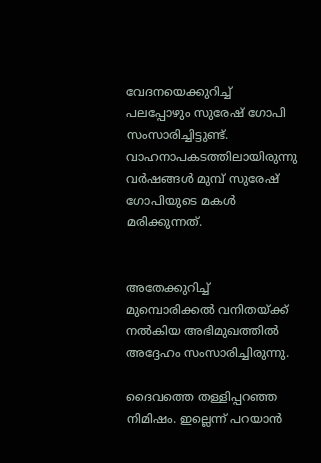വേദനയെക്കുറിച്ച് പലപ്പോഴും സുരേഷ് ഗോപി സംസാരിച്ചിട്ടുണ്ട്. വാഹനാപകടത്തിലായിരുന്നു വര്‍ഷങ്ങള്‍ മുമ്പ് സുരേഷ് ഗോപിയുടെ മകള്‍ മരിക്കുന്നത്.


അതേക്കുറിച്ച് മുമ്പൊരിക്കല്‍ വനിതയ്ക്ക് നല്‍കിയ അഭിമുഖത്തില്‍ അദ്ദേഹം സംസാരിച്ചിരുന്നു.

ദൈവത്തെ തള്ളിപ്പറഞ്ഞ നിമിഷം. ഇല്ലെന്ന് പറയാന്‍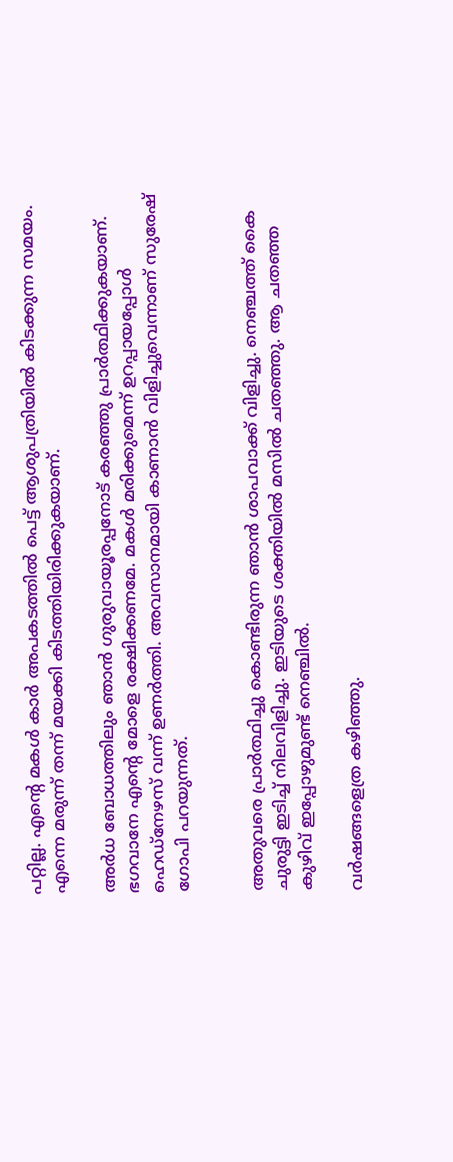പറ്റില്ല. എന്റെ മകള്‍ കാര്‍ അപകടത്തില്‍ പെട്ട് ആശുപത്രിയില്‍ കിടക്കുന്ന സമയം. എന്നെ മരുന്ന് തന്ന് മയക്കി കിടത്തിയിരിക്കുകയാണ്.

അര്‍ധ ബോധത്തിലും ഞാന്‍ ഗുരുവായൂരപ്പനോട് കരഞ്ഞു പ്രാര്‍ത്ഥിക്കുകയാണ്. ഭഗവാനേ എന്റെ മോളെ രക്ഷിക്കണമേ. മകള്‍ മരിക്കുമെന്ന് ഉറപ്പായപ്പോള്‍ ഹെഡ്‌നേഴസ് വന്ന് ഉണര്‍ത്തി. അവസാനമായി കാണാന്‍ വിളിച്ചുവെന്നാണ് സുരേഷ് ഗോപി പറയുന്നത്.


അതുവരെ പ്രാര്‍ത്ഥിച്ചു കൊണ്ടിരുന്ന ഞാന്‍ ശാപവാക്ക് വിളിച്ചു. നെഞ്ചത്ത് കൈ ചുരുട്ടി ഇടിച്ച് നിലവിളിച്ചു. ഇടിയുടെ ശക്തിയില്‍ മസില്‍ ചതഞ്ഞു. ആ ചതഞ്ഞ കുഴിവ് ഇപ്പോഴുമുണ്ട് നെഞ്ചില്‍.

വര്‍ഷങ്ങളെത്ര കഴിഞ്ഞു.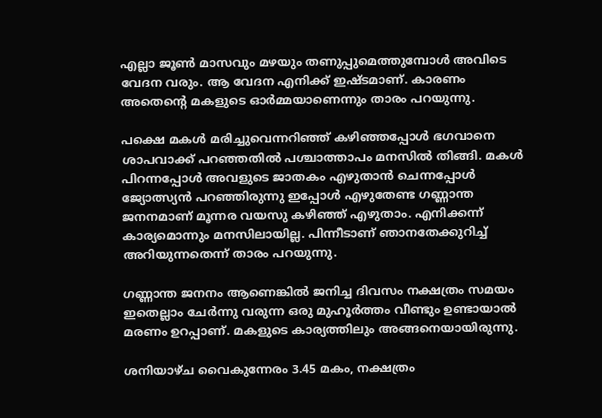എല്ലാ ജൂണ്‍ മാസവും മഴയും തണുപ്പുമെത്തുമ്പോള്‍ അവിടെ വേദന വരും. ആ വേദന എനിക്ക് ഇഷ്ടമാണ്. കാരണം അതെന്റെ മകളുടെ ഓര്‍മ്മയാണെന്നും താരം പറയുന്നു.

പക്ഷെ മകള്‍ മരിച്ചുവെന്നറിഞ്ഞ് കഴിഞ്ഞപ്പോള്‍ ഭഗവാനെ ശാപവാക്ക് പറഞ്ഞതില്‍ പശ്ചാത്താപം മനസില്‍ തിങ്ങി. മകള്‍ പിറന്നപ്പോള്‍ അവളുടെ ജാതകം എഴുതാന്‍ ചെന്നപ്പോള്‍ ജ്യോത്സ്യന്‍ പറഞ്ഞിരുന്നു ഇപ്പോള്‍ എഴുതേണ്ട ഗണ്ണാന്ത ജനനമാണ് മൂന്നര വയസു കഴിഞ്ഞ് എഴുതാം. എനിക്കന്ന് കാര്യമൊന്നും മനസിലായില്ല. പിന്നീടാണ് ഞാനതേക്കുറിച്ച് അറിയുന്നതെന്ന് താരം പറയുന്നു.

ഗണ്ണാന്ത ജനനം ആണെങ്കില്‍ ജനിച്ച ദിവസം നക്ഷത്രം സമയം ഇതെല്ലാം ചേര്‍ന്നു വരുന്ന ഒരു മുഹൂര്‍ത്തം വീണ്ടും ഉണ്ടായാല്‍ മരണം ഉറപ്പാണ്. മകളുടെ കാര്യത്തിലും അങ്ങനെയായിരുന്നു.

ശനിയാഴ്ച വൈകുന്നേരം 3.45 മകം, നക്ഷത്രം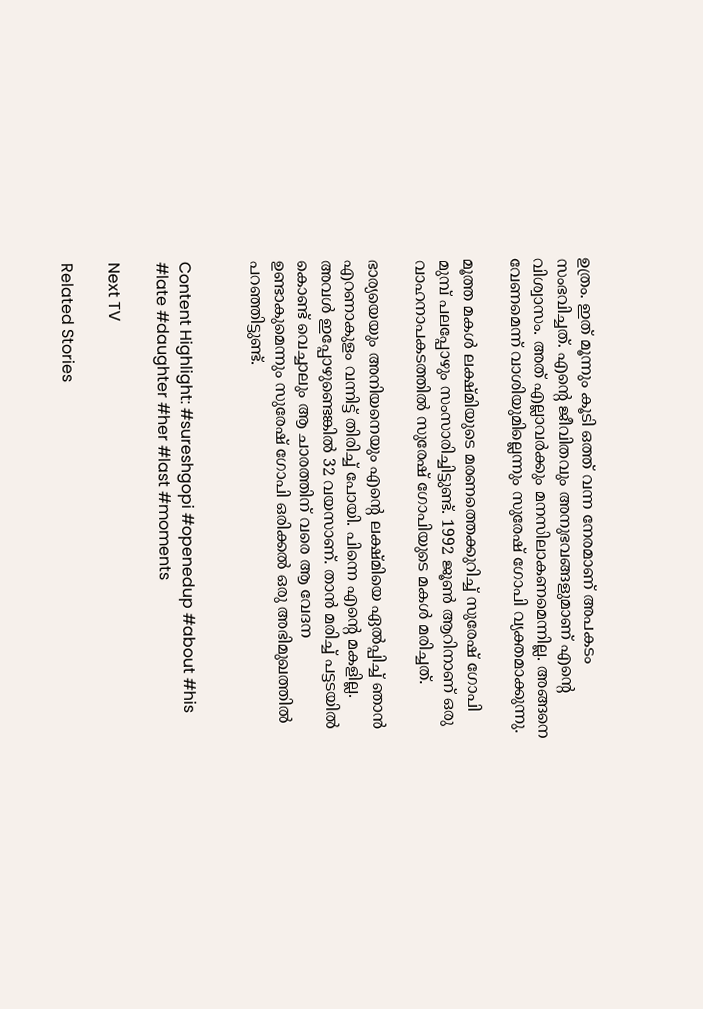ഉത്രം. ഇത് മൂന്നും കൂടി ഒത്ത് വന്ന നേരമാണ് അപകടം സംഭവിച്ചത്. എന്റെ ജീവിതവും അനുഭവങ്ങളുമാണ് എന്റെ വിശ്വാസം. അത് എല്ലാവര്‍ക്കും മനസിലാകണമെന്നില്ല. അങ്ങനെ വേണമെന്ന് വാശിയുമില്ലെന്നും സുരേഷ് ഗോപി വ്യക്തമാക്കുന്നു.

മൂത്ത മകള്‍ ലക്ഷ്മിയുടെ മരണത്തെക്കുറിച്ച് സുരേഷ് ഗോപി മുമ്പ് പലപ്പോഴും സംസാരിച്ചിട്ടുണ്ട്. 1992 ജൂണ്‍ ആറിനാണ് ഒരു വാഹനാപകടത്തില്‍ സുരേഷ് ഗോപിയുടെ മകള്‍ മരിച്ചത്.

ഭാര്യയെയും അനിയനെയും എന്റെ ലക്ഷ്മിയെ ഏല്‍പ്പിച്ച് ഞാന്‍ എറണാകുളം വന്നിട്ട് തിരിച്ച് പോയി. പിന്നെ എന്റെ മകളില്ല. അവള്‍ ഇപ്പോഴുണ്ടെങ്കില്‍ 32 വയസാണ്. താന്‍ മരിച്ച് പട്ടടയില്‍ കൊണ്ട് വെച്ചാലും ആ ചാരത്തിന് വരെ ആ വേദന ഉണ്ടാകുമെന്നും സുരേഷ് ഗോപി ഒരിക്കല്‍ ഒരു അഭിമുഖത്തില്‍ പറഞ്ഞിട്ടുണ്ട്.


Content Highlight: #sureshgopi #openedup #about #his #late #daughter #her #last #moments

Next TV

Related Stories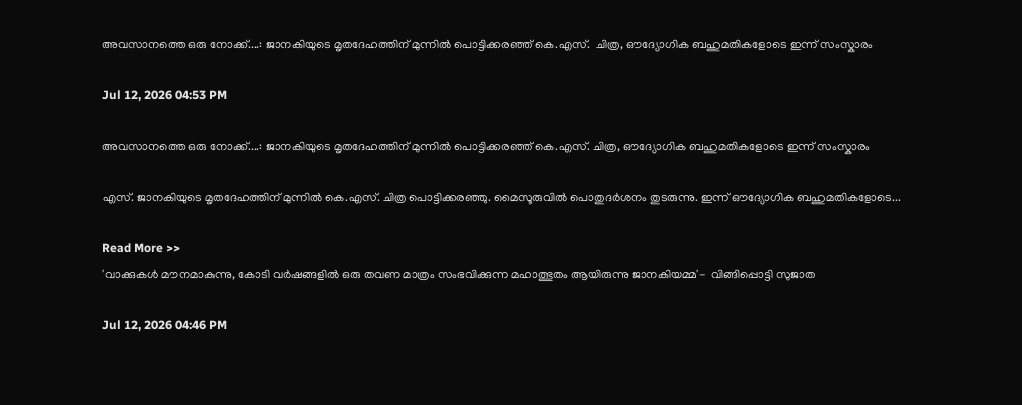അവസാനത്തെ ഒരു നോക്ക്....: ജാനകിയുടെ മൃതദേഹത്തിന് മുന്നിൽ പൊട്ടിക്കരഞ്ഞ് കെ.എസ്.  ചിത്ര, ഔദ്യോഗിക ബഹുമതികളോടെ ഇന്ന് സംസ്കാരം

Jul 12, 2026 04:53 PM

അവസാനത്തെ ഒരു നോക്ക്....: ജാനകിയുടെ മൃതദേഹത്തിന് മുന്നിൽ പൊട്ടിക്കരഞ്ഞ് കെ.എസ്. ചിത്ര, ഔദ്യോഗിക ബഹുമതികളോടെ ഇന്ന് സംസ്കാരം

എസ്. ജാനകിയുടെ മൃതദേഹത്തിന് മുന്നിൽ കെ.എസ്. ചിത്ര പൊട്ടിക്കരഞ്ഞു. മൈസൂരുവിൽ പൊതുദർശനം തുടരുന്നു. ഇന്ന് ഔദ്യോഗിക ബഹുമതികളോടെ...

Read More >>
'വാക്കുകൾ മൗനമാകുന്നു, കോടി വർഷങ്ങളിൽ ഒരു തവണ മാത്രം സംഭവിക്കുന്ന മഹാത്ഭുതം ആയിരുന്നു ജാനകിയമ്മ'-  വിങ്ങിപ്പൊട്ടി സുജാത

Jul 12, 2026 04:46 PM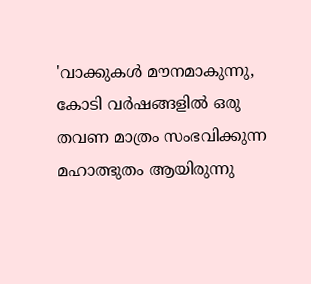'വാക്കുകൾ മൗനമാകുന്നു, കോടി വർഷങ്ങളിൽ ഒരു തവണ മാത്രം സംഭവിക്കുന്ന മഹാത്ഭുതം ആയിരുന്നു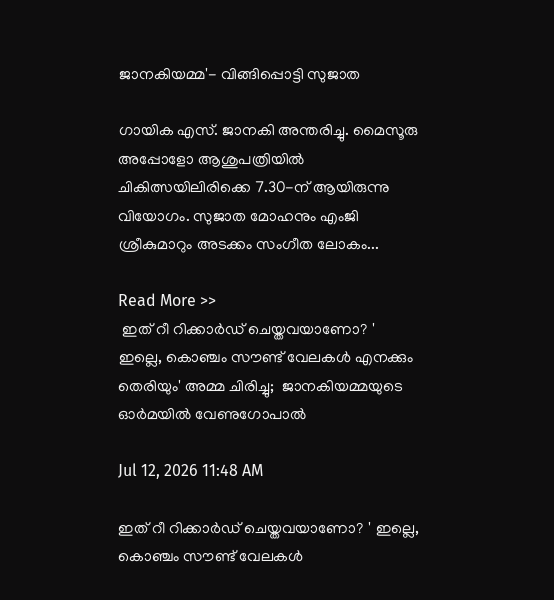ജാനകിയമ്മ'- വിങ്ങിപ്പൊട്ടി സുജാത

ഗായിക എസ്. ജാനകി അന്തരിച്ചു. മൈസൂരു അപ്പോളോ ആശുപത്രിയിൽ ചികിത്സയിലിരിക്കെ 7.30-ന് ആയിരുന്നു വിയോഗം. സുജാത മോഹനും എംജി ശ്രീകുമാറും അടക്കം സംഗീത ലോകം...

Read More >>
 ഇത് റീ റിക്കാർഡ് ചെയ്തവയാണോ? ' ഇല്ലെ, കൊഞ്ചം സൗണ്ട് വേലകൾ എനക്കും തെരിയും' അമ്മ ചിരിച്ചു;  ജാനകിയമ്മയുടെ ഓർമയിൽ വേണുഗോപാൽ

Jul 12, 2026 11:48 AM

ഇത് റീ റിക്കാർഡ് ചെയ്തവയാണോ? ' ഇല്ലെ, കൊഞ്ചം സൗണ്ട് വേലകൾ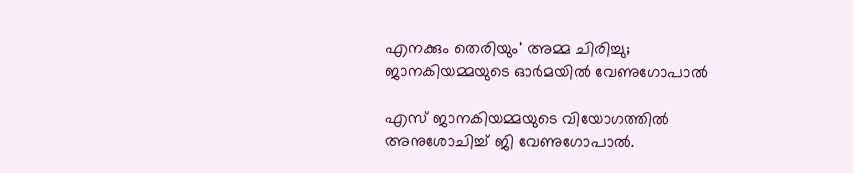എനക്കും തെരിയും' അമ്മ ചിരിച്ചു; ജാനകിയമ്മയുടെ ഓർമയിൽ വേണുഗോപാൽ

എസ് ജാനകിയമ്മയുടെ വിയോഗത്തിൽ അനുശോചിച്ച് ജി വേണുഗോപാൽ.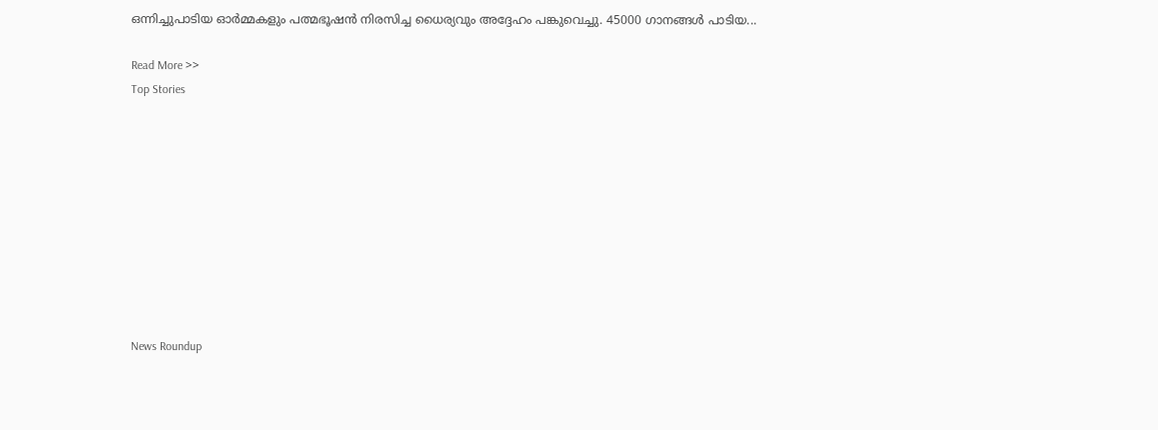ഒന്നിച്ചുപാടിയ ഓർമ്മകളും പത്മഭൂഷൻ നിരസിച്ച ധൈര്യവും അദ്ദേഹം പങ്കുവെച്ചു. 45000 ഗാനങ്ങൾ പാടിയ...

Read More >>
Top Stories










News Roundup